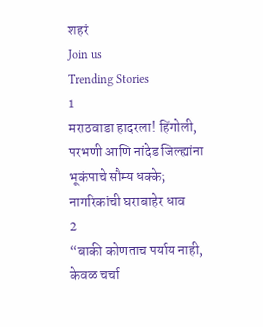शहरं
Join us
Trending Stories
1
मराठवाडा हादरला! हिंगोली, परभणी आणि नांदेड जिल्ह्यांना भूकंपाचे सौम्य धक्के; नागरिकांची घराबाहेर धाव
2
“बाकी कोणताच पर्याय नाही, केवळ चर्चा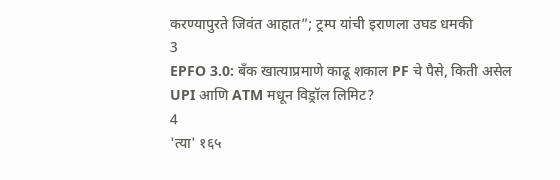करण्यापुरते जिवंत आहात”; ट्रम्प यांची इराणला उघड धमकी
3
EPFO 3.0: बँक खात्याप्रमाणे काढू शकाल PF चे पैसे, किती असेल UPI आणि ATM मधून विड्रॉल लिमिट?
4
'त्या' १६५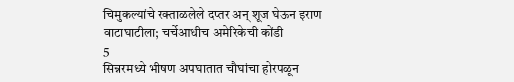चिमुकल्यांचे रक्ताळलेले दप्तर अन् शूज घेऊन इराण वाटाघाटीला; चर्चेआधीच अमेरिकेची कोंडी
5
सिन्नरमध्ये भीषण अपघातात चौघांचा होरपळून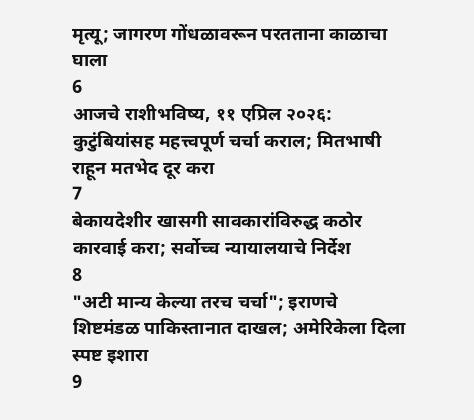मृत्यू; जागरण गोंधळावरून परतताना काळाचा घाला
6
आजचे राशीभविष्य, ११ एप्रिल २०२६: कुटुंबियांसह महत्त्वपूर्ण चर्चा कराल; मितभाषी राहून मतभेद दूर करा
7
बेकायदेशीर खासगी सावकारांविरुद्ध कठोर कारवाई करा; सर्वोच्च न्यायालयाचे निर्देश
8
"अटी मान्य केल्या तरच चर्चा"; इराणचे शिष्टमंडळ पाकिस्तानात दाखल; अमेरिकेला दिला स्पष्ट इशारा
9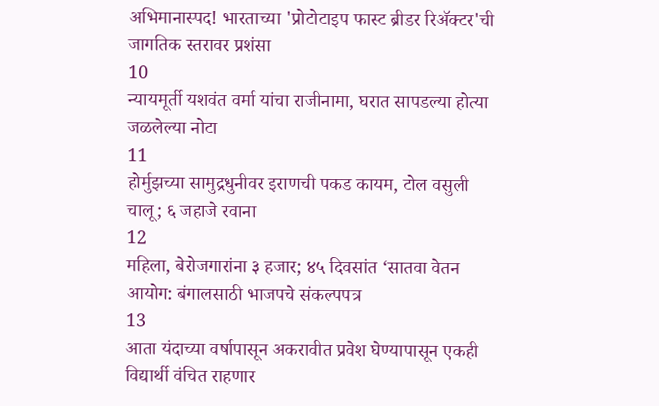अभिमानास्पद! भारताच्या 'प्रोटोटाइप फास्ट ब्रीडर रिॲक्टर'ची जागतिक स्तरावर प्रशंसा
10
न्यायमूर्ती यशवंत वर्मा यांचा राजीनामा, घरात सापडल्या होत्या जळलेल्या नोटा
11
होर्मुझच्या सामुद्रधुनीवर इराणची पकड कायम, टोल वसुली चालू; ६ जहाजे रवाना
12
महिला, बेरोजगारांना ३ हजार; ४५ दिवसांत ‘सातवा वेतन आयोग: बंगालसाठी भाजपचे संकल्पपत्र
13
आता यंदाच्या वर्षापासून अकरावीत प्रवेश घेण्यापासून एकही विद्यार्थी वंचित राहणार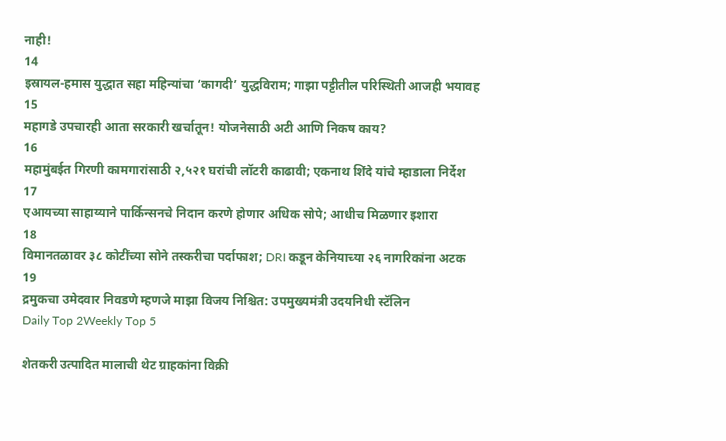नाही!
14
इस्रायल-हमास युद्धात सहा महिन्यांचा ‘कागदी’ युद्धविराम; गाझा पट्टीतील परिस्थिती आजही भयावह
15
महागडे उपचारही आता सरकारी खर्चातून! योजनेसाठी अटी आणि निकष काय?
16
महामुंबईत गिरणी कामगारांसाठी २,५२१ घरांची लॉटरी काढावी; एकनाथ शिंदे यांचे म्हाडाला निर्देश
17
एआयच्या साहाय्याने पार्किन्सनचे निदान करणे होणार अधिक सोपे; आधीच मिळणार इशारा
18
विमानतळावर ३८ कोटींच्या सोने तस्करीचा पर्दाफाश; DRI कडून केनियाच्या २६ नागरिकांना अटक
19
द्रमुकचा उमेदवार निवडणे म्हणजे माझा विजय निश्चित: उपमुख्यमंत्री उदयनिधी स्टॅलिन
Daily Top 2Weekly Top 5

शेतकरी उत्पादित मालाची थेट ग्राहकांना विक्री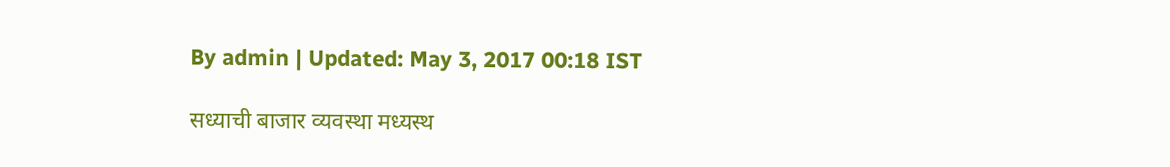By admin | Updated: May 3, 2017 00:18 IST

सध्याची बाजार व्यवस्था मध्यस्थ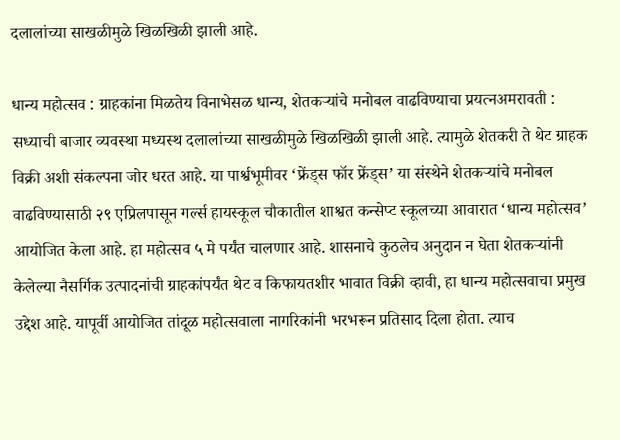दलालांच्या साखळीमुळे खिळखिळी झाली आहे.

धान्य महोत्सव : ग्राहकांना मिळतेय विनाभेसळ धान्य, शेतकऱ्यांचे मनोबल वाढविण्याचा प्रयत्नअमरावती : सध्याची बाजार व्यवस्था मध्यस्थ दलालांच्या साखळीमुळे खिळखिळी झाली आहे. त्यामुळे शेतकरी ते थेट ग्राहक विक्री अशी संकल्पना जोर धरत आहे. या पार्श्वभूमीवर ‘फ्रेंड्स फॉर फ्रेंड्स’ या संस्थेने शेतकऱ्यांचे मनोबल वाढविण्यासाठी २९ एप्रिलपासून गर्ल्स हायस्कूल चौकातील शाश्वत कन्सेप्ट स्कूलच्या आवारात ‘धान्य महोत्सव’ आयोजित केला आहे. हा महोत्सव ५ मे पर्यंत चालणार आहे. शासनाचे कुठलेच अनुदान न घेता शेतकऱ्यांनी केलेल्या नैसर्गिक उत्पादनांची ग्राहकांपर्यंत थेट व किफायतशीर भावात विक्री व्हावी, हा धान्य महोत्सवाचा प्रमुख उद्देश आहे. यापूर्वी आयोजित तांदूळ महोत्सवाला नागरिकांनी भरभरून प्रतिसाद दिला होता. त्याच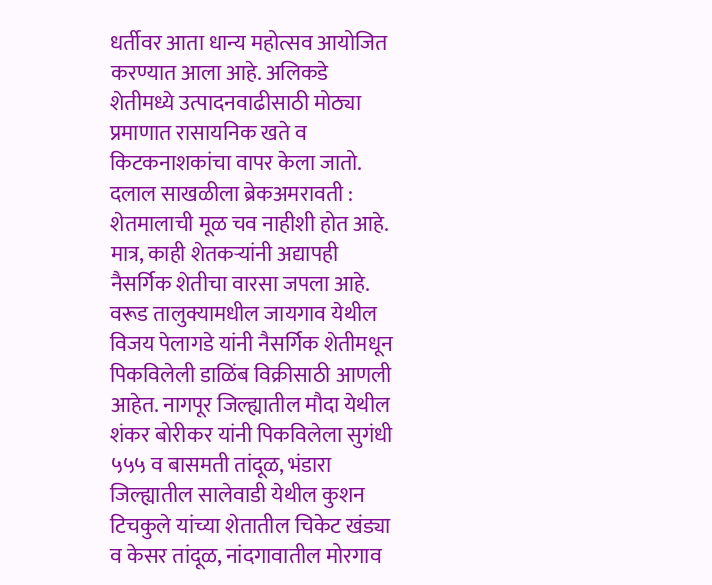धर्तीवर आता धान्य महोत्सव आयोजित करण्यात आला आहे. अलिकडे शेतीमध्ये उत्पादनवाढीसाठी मोठ्या प्रमाणात रासायनिक खते व किटकनाशकांचा वापर केला जातो. दलाल साखळीला ब्रेकअमरावती : शेतमालाची मूळ चव नाहीशी होत आहे. मात्र, काही शेतकऱ्यांनी अद्यापही नैसर्गिक शेतीचा वारसा जपला आहे. वरूड तालुक्यामधील जायगाव येथील विजय पेलागडे यांनी नैसर्गिक शेतीमधून पिकविलेली डाळिंब विक्रीसाठी आणली आहेत. नागपूर जिल्ह्यातील मौदा येथील शंकर बोरीकर यांनी पिकविलेला सुगंधी ५५५ व बासमती तांदूळ, भंडारा जिल्ह्यातील सालेवाडी येथील कुशन टिचकुले यांच्या शेतातील चिकेट खंड्या व केसर तांदूळ, नांदगावातील मोरगाव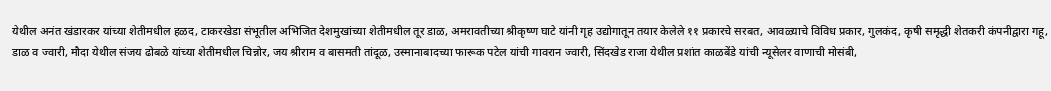येथील अनंत खंडारकर यांच्या शेतीमधील हळद, टाकरखेडा संभूतील अभिजित देशमुखांच्या शेतीमधील तूर डाळ, अमरावतीच्या श्रीकृष्ण घाटे यांनी गृह उद्योगातून तयार केलेले ११ प्रकारचे सरबत, आवळ्याचे विविध प्रकार, गुलकंद, कृषी समृद्धी शेतकरी कंपनीद्वारा गहू, डाळ व ज्वारी, मौदा येथील संजय ढोबळे यांच्या शेतीमधील चिन्नोर, जय श्रीराम व बासमती तांदूळ, उस्मानाबादच्या फारूक पटेल यांची गावरान ज्वारी, सिंदखेड राजा येथील प्रशांत काळबेंडे यांची न्यूसेलर वाणाची मोसंबी,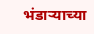भंडाऱ्याच्या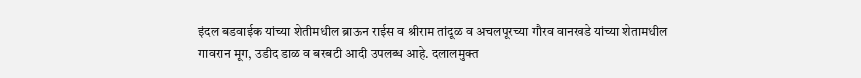इंदल बडवाईक यांच्या शेतीमधील ब्राऊन राईस व श्रीराम तांदूळ व अचलपूरच्या गौरव वानखडे यांच्या शेतामधील गावरान मूग, उडीद डाळ व बरबटी आदी उपलब्ध आहे. दलालमुक्त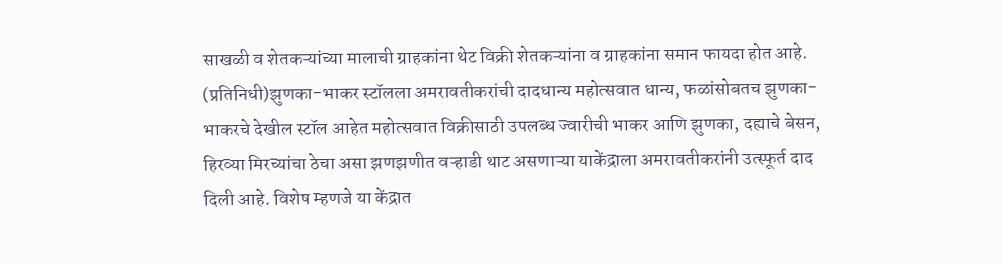साखळी व शेतकऱ्यांच्या मालाची ग्राहकांना थेट विक्री शेतकऱ्यांना व ग्राहकांना समान फायदा होत आहे. (प्रतिनिधी)झुणका-भाकर स्टॉलला अमरावतीकरांची दादधान्य महोत्सवात धान्य, फळांसोबतच झुणका-भाकरचे देखील स्टॉल आहेत महोत्सवात विक्रीसाठी उपलब्ध ज्वारीची भाकर आणि झुणका, दह्याचे बेसन, हिरव्या मिरच्यांचा ठेचा असा झणझणीत वऱ्हाडी थाट असणाऱ्या याकेंद्राला अमरावतीकरांनी उत्स्फूर्त दाद दिली आहे. विशेष म्हणजे या केंद्रात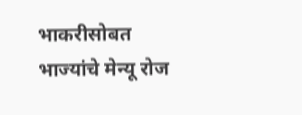भाकरीसोबत भाज्यांचे मेन्यू रोज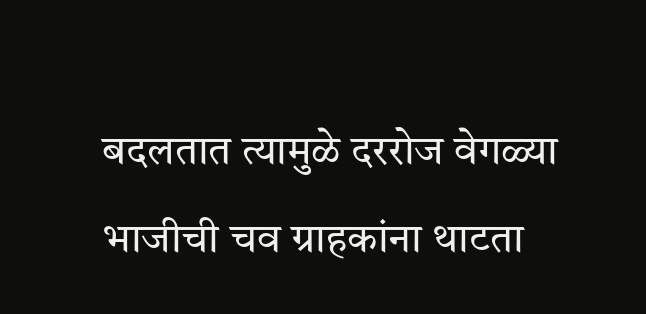बदलतात त्यामुळे दररोज वेगळ्या भाजीची चव ग्राहकांना थाटता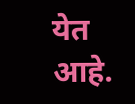येत आहे.